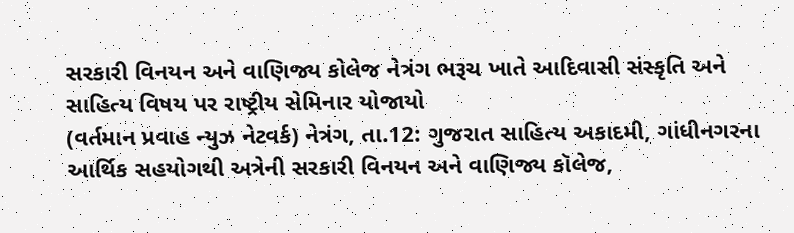સરકારી વિનયન અને વાણિજ્ય કોલેજ નેત્રંગ ભરૂચ ખાતે આદિવાસી સંસ્કૃતિ અને સાહિત્ય વિષય પર રાષ્ટ્રીય સેમિનાર યોજાયો
(વર્તમાન પ્રવાહ ન્યુઝ નેટવર્ક) નેત્રંગ, તા.12: ગુજરાત સાહિત્ય અકાદમી, ગાંધીનગરના આર્થિક સહયોગથી અત્રેની સરકારી વિનયન અને વાણિજ્ય કૉલેજ,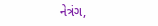નેત્રંગ,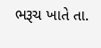ભરૂચ ખાતે તા.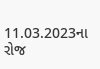11.03.2023ના રોજ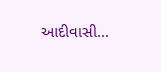આદીવાસી...